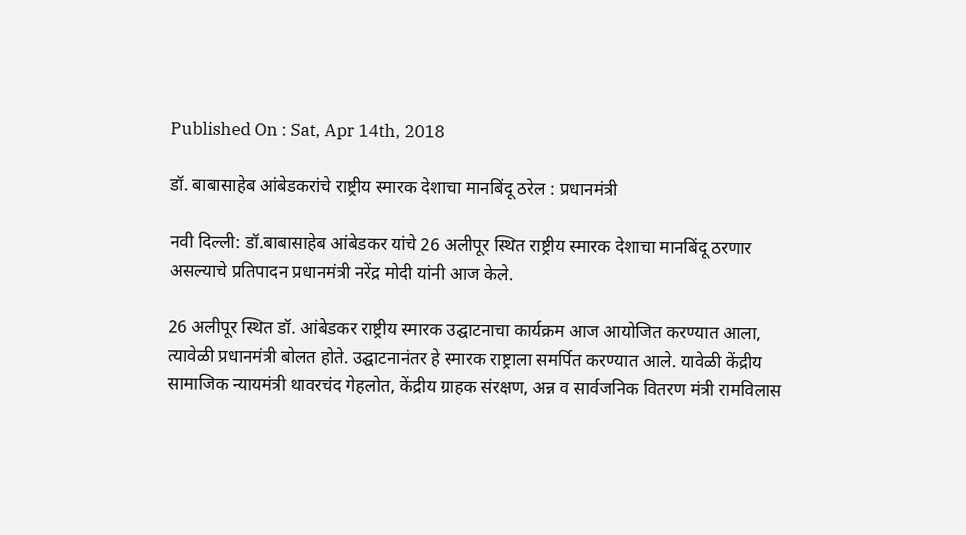Published On : Sat, Apr 14th, 2018

डॉ. बाबासाहेब आंबेडकरांचे राष्ट्रीय स्मारक देशाचा मानबिंदू ठरेल : प्रधानमंत्री

नवी दिल्ली: डॉ.बाबासाहेब आंबेडकर यांचे 26 अलीपूर स्थित राष्ट्रीय स्मारक देशाचा मानबिंदू ठरणार असल्याचे प्रतिपादन प्रधानमंत्री नरेंद्र मोदी यांनी आज केले.

26 अलीपूर स्थित डॉ. आंबेडकर राष्ट्रीय स्मारक उद्घाटनाचा कार्यक्रम आज आयोजित करण्यात आला, त्यावेळी प्रधानमंत्री बोलत होते. उद्घाटनानंतर हे स्मारक राष्ट्राला समर्पित करण्यात आले. यावेळी केंद्रीय सामाजिक न्यायमंत्री थावरचंद गेहलोत, केंद्रीय ग्राहक संरक्षण, अन्न व सार्वजनिक वितरण मंत्री रामविलास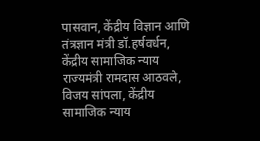पासवान, केंद्रीय विज्ञान आणि तंत्रज्ञान मंत्री डॉ.हर्षवर्धन, केंद्रीय सामाजिक न्याय राज्यमंत्री रामदास आठवले, विजय सांपला, केंद्रीय सामाजिक न्याय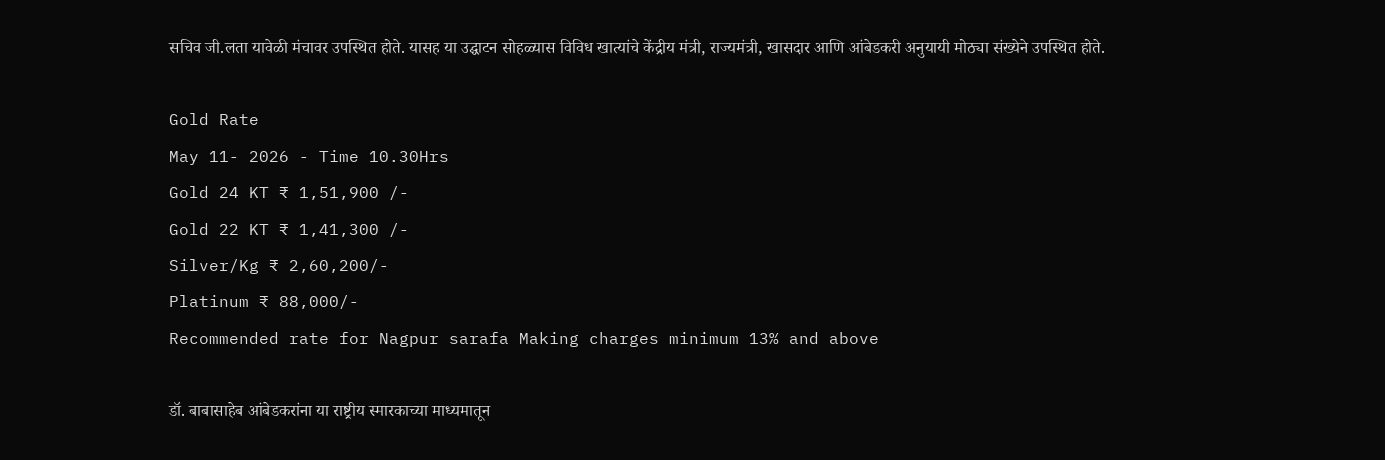सचिव जी.लता यावेळी मंचावर उपस्थित होते. यासह या उद्घाटन सोहळ्यास विविध खात्यांचे केंद्रीय मंत्री, राज्यमंत्री, खासदार आणि आंबेडकरी अनुयायी मोठ्या संख्येने उपस्थित होते.

Gold Rate
May 11- 2026 - Time 10.30Hrs
Gold 24 KT ₹ 1,51,900 /-
Gold 22 KT ₹ 1,41,300 /-
Silver/Kg ₹ 2,60,200/-
Platinum ₹ 88,000/-
Recommended rate for Nagpur sarafa Making charges minimum 13% and above

डॉ. बाबासाहेब आंबेडकरांना या राष्ट्रीय स्मारकाच्या माध्यमातून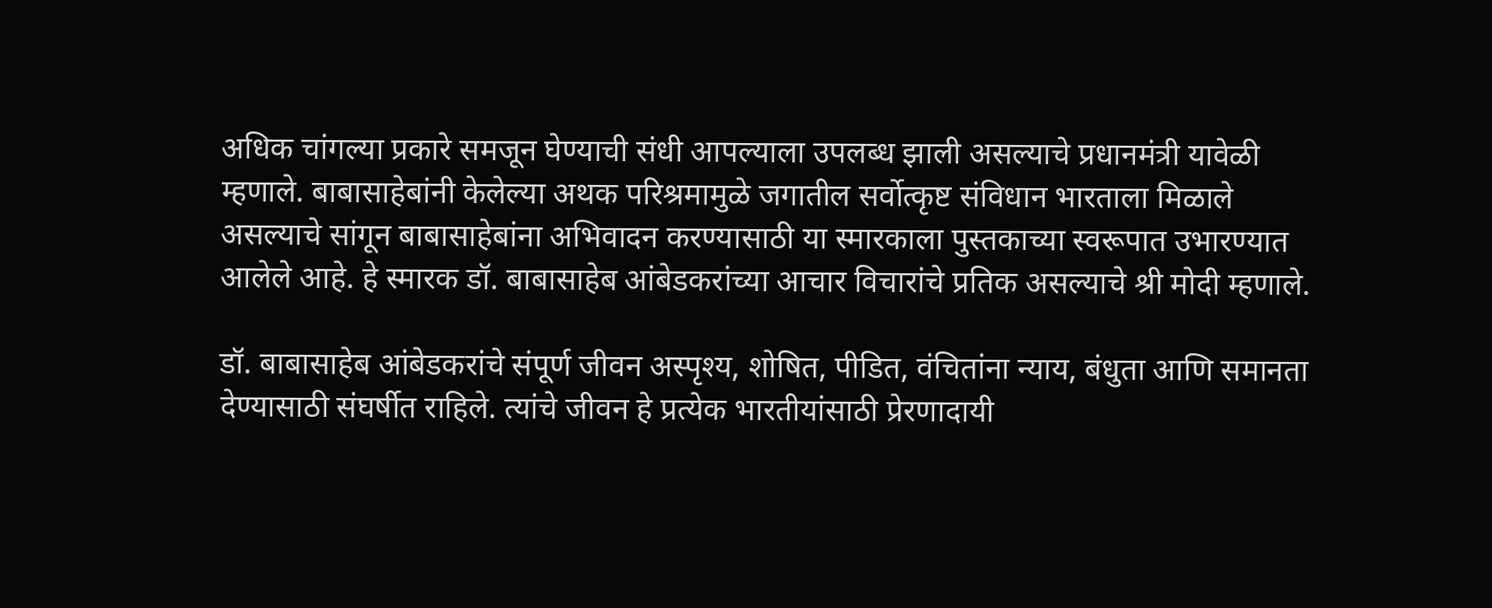अधिक चांगल्या प्रकारे समजून घेण्याची संधी आपल्याला उपलब्ध झाली असल्याचे प्रधानमंत्री यावेळी म्हणाले. बाबासाहेबांनी केलेल्या अथक परिश्रमामुळे जगातील सर्वोत्कृष्ट संविधान भारताला मिळाले असल्याचे सांगून बाबासाहेबांना अभिवादन करण्यासाठी या स्मारकाला पुस्तकाच्या स्वरूपात उभारण्यात आलेले आहे. हे स्मारक डॉ. बाबासाहेब आंबेडकरांच्या आचार विचारांचे प्रतिक असल्याचे श्री मोदी म्हणाले.

डॉ. बाबासाहेब आंबेडकरांचे संपूर्ण जीवन अस्पृश्य, शोषित, पीडित, वंचितांना न्याय, बंधुता आणि समानता देण्यासाठी संघर्षीत राहिले. त्यांचे जीवन हे प्रत्येक भारतीयांसाठी प्रेरणादायी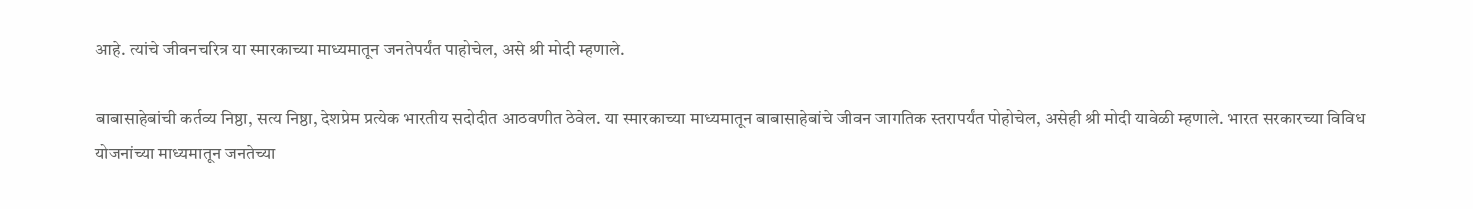आहे. त्यांचे जीवनचरित्र या स्मारकाच्या माध्यमातून जनतेपर्यंत पाहोचेल, असे श्री मोदी म्हणाले.

बाबासाहेबांची कर्तव्य निष्ठा, सत्य निष्ठा, देशप्रेम प्रत्येक भारतीय सदोदीत आठवणीत ठेवेल. या स्मारकाच्या माध्यमातून बाबासाहेबांचे जीवन जागतिक स्तरापर्यंत पोहोचेल, असेही श्री मोदी यावेळी म्हणाले. भारत सरकारच्या विविध योजनांच्या माध्यमातून जनतेच्या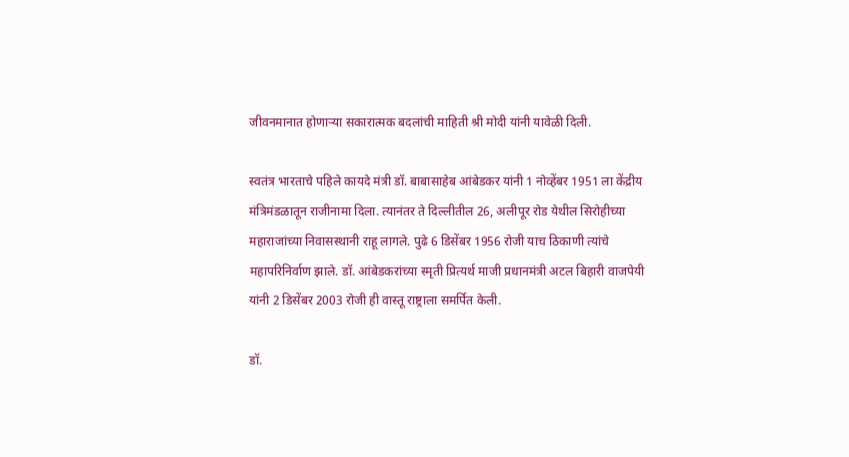जीवनमानात होणाऱ्या सकारात्मक बदलांची माहिती श्री मोदी यांनी यावेळी दिली.

स्वतंत्र भारताचे पहिले कायदे मंत्री डॉ. बाबासाहेब आंबेडकर यांनी 1 नोव्हेंबर 1951 ला केंद्रीय मंत्रिमंडळातून राजीनामा दिला. त्यानंतर ते दिल्लीतील 26, अलीपूर रोड येथील सिरोहीच्या महाराजांच्या निवासस्थानी राहू लागले. पुढे 6 डिसेंबर 1956 रोजी याच ठिकाणी त्यांचे महापरिनिर्वाण झाले. डॉ. आंबेडकरांच्या स्मृती प्रित्यर्थ माजी प्रधानमंत्री अटल बिहारी वाजपेयी यांनी 2 डिसेंबर 2003 रोजी ही वास्तू राष्ट्राला समर्पित केली.

डॉ.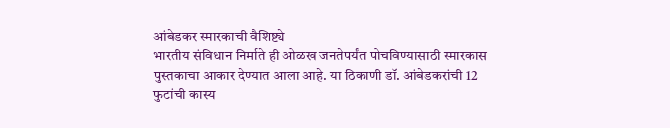आंबेडकर स्मारकाची वैशिष्ट्ये
भारतीय संविधान निर्माते ही ओळख जनतेपर्यंत पोचविण्यासाठी स्मारकास पुस्तकाचा आकार देण्यात आला आहे. या ठिकाणी डॉ. आंबेडकरांची 12 फुटांची कास्य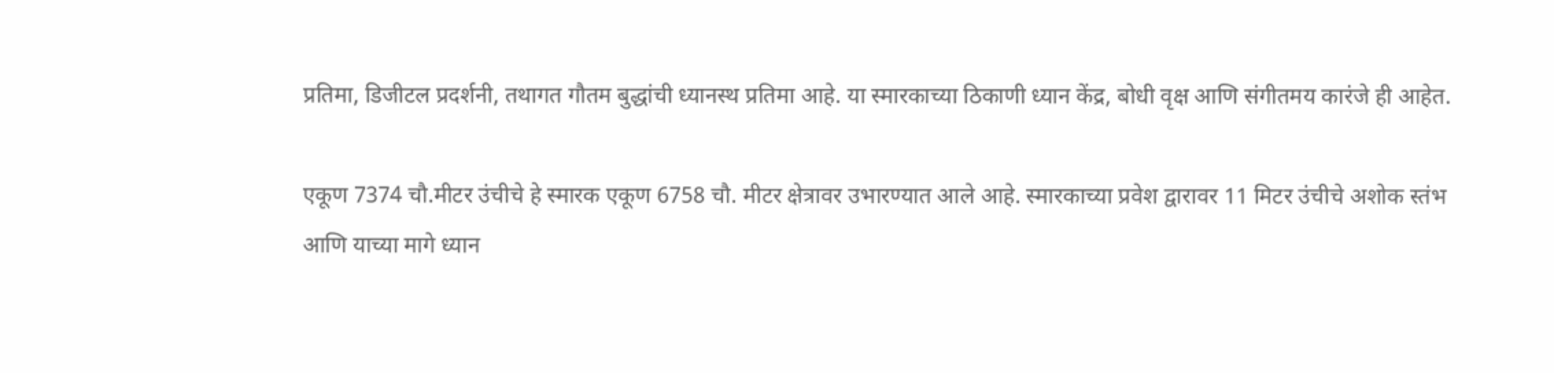प्रतिमा, डिजीटल प्रदर्शनी, तथागत गौतम बुद्धांची ध्यानस्थ प्रतिमा आहे. या स्मारकाच्या ठिकाणी ध्यान केंद्र, बोधी वृक्ष आणि संगीतमय कारंजे ही आहेत.

एकूण 7374 चौ.मीटर उंचीचे हे स्मारक एकूण 6758 चौ. मीटर क्षेत्रावर उभारण्यात आले आहे. स्मारकाच्या प्रवेश द्वारावर 11 मिटर उंचीचे अशोक स्तंभ आणि याच्या मागे ध्यान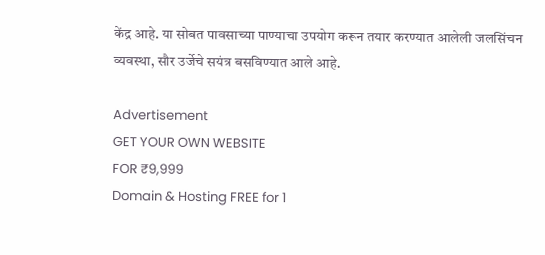केंद्र आहे. या सोबत पावसाच्या पाण्याचा उपयोग करून तयार करण्यात आलेली जलसिंचन व्यवस्था, सौर उर्जेचे सयंत्र बसविण्यात आले आहे.

Advertisement
GET YOUR OWN WEBSITE
FOR ₹9,999
Domain & Hosting FREE for 1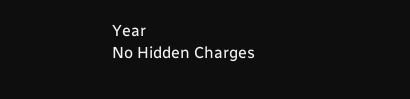Year
No Hidden Charges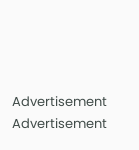Advertisement
Advertisement